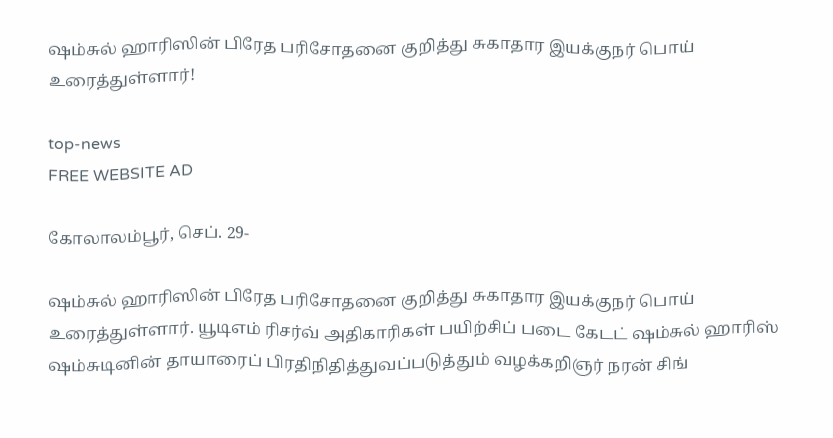ஷம்சுல் ஹாரிஸின் பிரேத பரிசோதனை குறித்து சுகாதார இயக்குநர் பொய் உரைத்துள்ளார்!

top-news
FREE WEBSITE AD

கோலாலம்பூர், செப். 29-

ஷம்சுல் ஹாரிஸின் பிரேத பரிசோதனை குறித்து சுகாதார இயக்குநர் பொய் உரைத்துள்ளார். யூடிஎம் ரிசர்வ் அதிகாரிகள் பயிற்சிப் படை கேடட் ஷம்சுல் ஹாரிஸ் ஷம்சுடினின் தாயாரைப் பிரதிநிதித்துவப்படுத்தும் வழக்கறிஞர் நரன் சிங்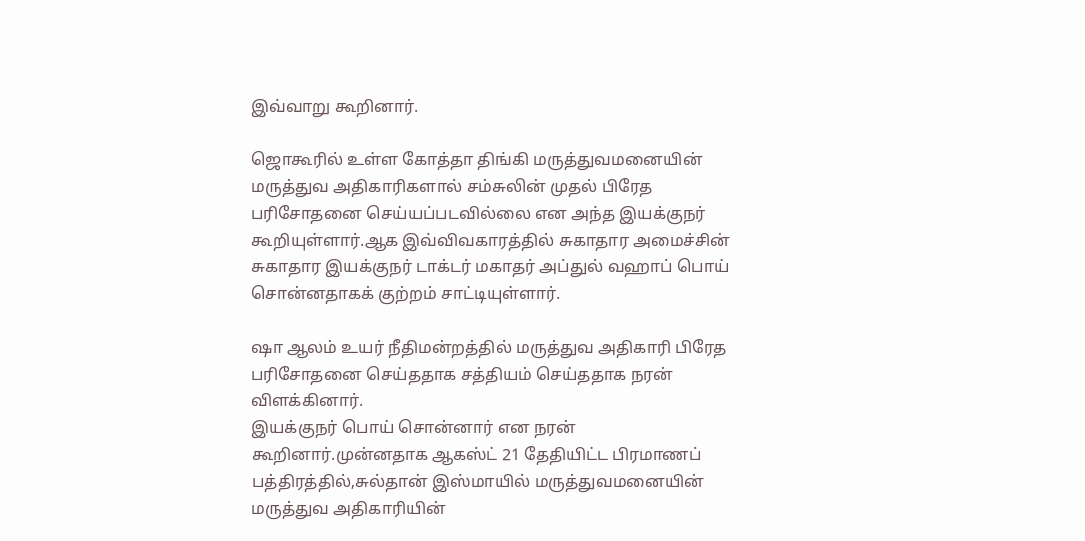இவ்வாறு கூறினார்.

ஜொகூரில் உள்ள கோத்தா திங்கி மருத்துவமனையின் மருத்துவ அதிகாரிகளால் சம்சுலின் முதல் பிரேத பரிசோதனை செய்யப்படவில்லை என அந்த இயக்குநர் கூறியுள்ளார்.ஆக இவ்விவகாரத்தில் சுகாதார அமைச்சின் சுகாதார இயக்குநர் டாக்டர் மகாதர் அப்துல் வஹாப் பொய் சொன்னதாகக் குற்றம் சாட்டியுள்ளார்.

ஷா ஆலம் உயர் நீதிமன்றத்தில் மருத்துவ அதிகாரி பிரேத பரிசோதனை செய்ததாக சத்தியம் செய்ததாக நரன் விளக்கினார்.
இயக்குநர் பொய் சொன்னார் என நரன் கூறினார்.முன்னதாக ஆகஸ்ட் 21 தேதியிட்ட பிரமாணப் பத்திரத்தில்,சுல்தான் இஸ்மாயில் மருத்துவமனையின் மருத்துவ அதிகாரியின்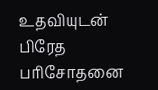உதவியுடன் பிரேத பரிசோதனை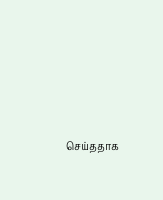செய்ததாக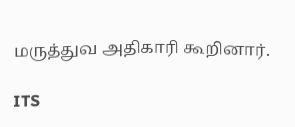மருத்துவ அதிகாரி கூறினார்.

ITS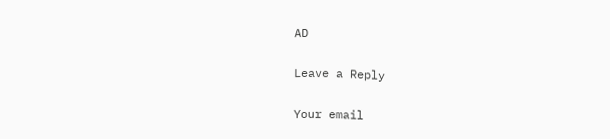AD

Leave a Reply

Your email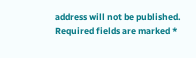address will not be published. Required fields are marked *